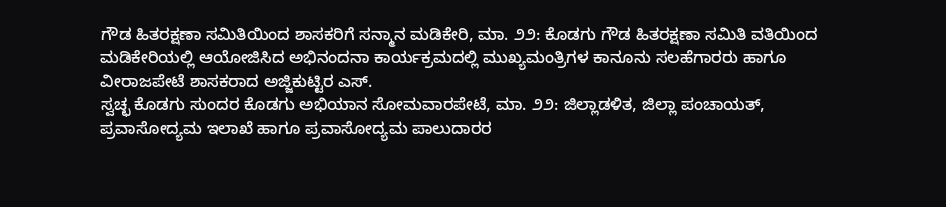ಗೌಡ ಹಿತರಕ್ಷಣಾ ಸಮಿತಿಯಿಂದ ಶಾಸಕರಿಗೆ ಸನ್ಮಾನ ಮಡಿಕೇರಿ, ಮಾ. ೨೨: ಕೊಡಗು ಗೌಡ ಹಿತರಕ್ಷಣಾ ಸಮಿತಿ ವತಿಯಿಂದ ಮಡಿಕೇರಿಯಲ್ಲಿ ಆಯೋಜಿಸಿದ ಅಭಿನಂದನಾ ಕಾರ್ಯಕ್ರಮದಲ್ಲಿ ಮುಖ್ಯಮಂತ್ರಿಗಳ ಕಾನೂನು ಸಲಹೆಗಾರರು ಹಾಗೂ ವೀರಾಜಪೇಟೆ ಶಾಸಕರಾದ ಅಜ್ಜಿಕುಟ್ಟಿರ ಎಸ್.
ಸ್ವಚ್ಛ ಕೊಡಗು ಸುಂದರ ಕೊಡಗು ಅಭಿಯಾನ ಸೋಮವಾರಪೇಟೆ, ಮಾ. ೨೨: ಜಿಲ್ಲಾಡಳಿತ, ಜಿಲ್ಲಾ ಪಂಚಾಯತ್, ಪ್ರವಾಸೋದ್ಯಮ ಇಲಾಖೆ ಹಾಗೂ ಪ್ರವಾಸೋದ್ಯಮ ಪಾಲುದಾರರ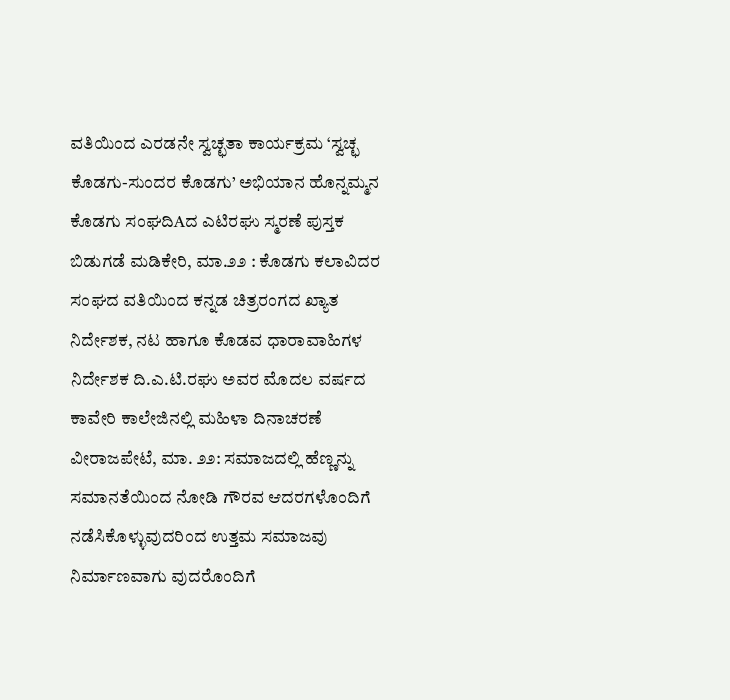ವತಿಯಿಂದ ಎರಡನೇ ಸ್ವಚ್ಛತಾ ಕಾರ್ಯಕ್ರಮ ‘ಸ್ವಚ್ಛ ಕೊಡಗು-ಸುಂದರ ಕೊಡಗು’ ಅಭಿಯಾನ ಹೊನ್ನಮ್ಮನ
ಕೊಡಗು ಸಂಘದಿAದ ಎಟಿರಘು ಸ್ಮರಣೆ ಪುಸ್ತಕ ಬಿಡುಗಡೆ ಮಡಿಕೇರಿ, ಮಾ.೨೨ : ಕೊಡಗು ಕಲಾವಿದರ ಸಂಘದ ವತಿಯಿಂದ ಕನ್ನಡ ಚಿತ್ರರಂಗದ ಖ್ಯಾತ ನಿರ್ದೇಶಕ, ನಟ ಹಾಗೂ ಕೊಡವ ಧಾರಾವಾಹಿಗಳ ನಿರ್ದೇಶಕ ದಿ.ಎ.ಟಿ.ರಘು ಅವರ ಮೊದಲ ವರ್ಷದ
ಕಾವೇರಿ ಕಾಲೇಜಿನಲ್ಲಿ ಮಹಿಳಾ ದಿನಾಚರಣೆ ವೀರಾಜಪೇಟೆ, ಮಾ. ೨೨: ಸಮಾಜದಲ್ಲಿ ಹೆಣ್ಣನ್ನು ಸಮಾನತೆಯಿಂದ ನೋಡಿ ಗೌರವ ಆದರಗಳೊಂದಿಗೆ ನಡೆಸಿಕೊಳ್ಳುವುದರಿಂದ ಉತ್ತಮ ಸಮಾಜವು ನಿರ್ಮಾಣವಾಗು ವುದರೊಂದಿಗೆ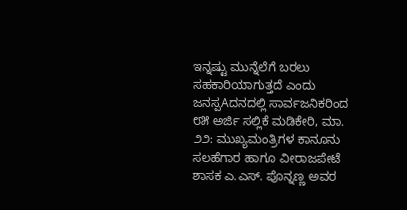ಇನ್ನಷ್ಟು ಮುನ್ನೆಲೆಗೆ ಬರಲು ಸಹಕಾರಿಯಾಗುತ್ತದೆ ಎಂದು
ಜನಸ್ಪAದನದಲ್ಲಿ ಸಾರ್ವಜನಿಕರಿಂದ ೮೫ ಅರ್ಜಿ ಸಲ್ಲಿಕೆ ಮಡಿಕೇರಿ, ಮಾ. ೨೨: ಮುಖ್ಯಮಂತ್ರಿಗಳ ಕಾನೂನು ಸಲಹೆಗಾರ ಹಾಗೂ ವೀರಾಜಪೇಟೆ ಶಾಸಕ ಎ.ಎಸ್. ಪೊನ್ನಣ್ಣ ಅವರ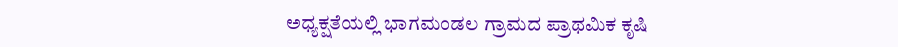ಅಧ್ಯಕ್ಷತೆಯಲ್ಲಿ ಭಾಗಮಂಡಲ ಗ್ರಾಮದ ಪ್ರಾಥಮಿಕ ಕೃಷಿ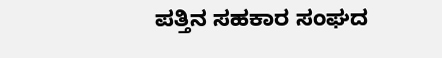ಪತ್ತಿನ ಸಹಕಾರ ಸಂಘದ